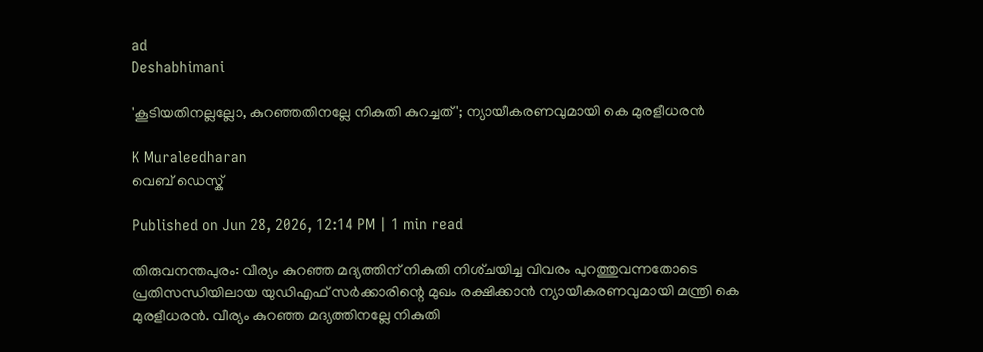ad
Deshabhimani

'കൂടിയതിനല്ലല്ലോ, കുറഞ്ഞതിനല്ലേ നികുതി കുറച്ചത് '; ന്യായീകരണവുമായി കെ മുരളീധരൻ

K Muraleedharan
വെബ് ഡെസ്ക്

Published on Jun 28, 2026, 12:14 PM | 1 min read

തിരുവനന്തപുരം: വീര്യം കുറഞ്ഞ മദ്യത്തിന്‌ നികുതി നിശ്‌ചയിച്ച വിവരം പുറത്തുവന്നതോടെ പ്രതിസന്ധിയിലായ യുഡിഎഫ്‌ സർക്കാരിന്റെ മുഖം രക്ഷിക്കാൻ ന്യായീകരണവുമായി മന്ത്രി കെ മുരളീധരൻ. വീര്യം കുറഞ്ഞ മദ്യത്തിനല്ലേ നികുതി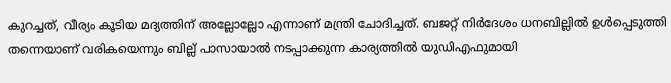കുറച്ചത്, വീര്യം കൂടിയ മദ്യത്തിന് അല്ലോല്ലോ എന്നാണ് മന്ത്രി ചോദിച്ചത്. ബജറ്റ് നിർദേശം ധനബില്ലിൽ ഉൾപ്പെടുത്തി തന്നെയാണ് വരികയെന്നും ബില്ല് പാസായാൽ നടപ്പാക്കുന്ന കാര്യത്തിൽ യുഡിഎഫുമായി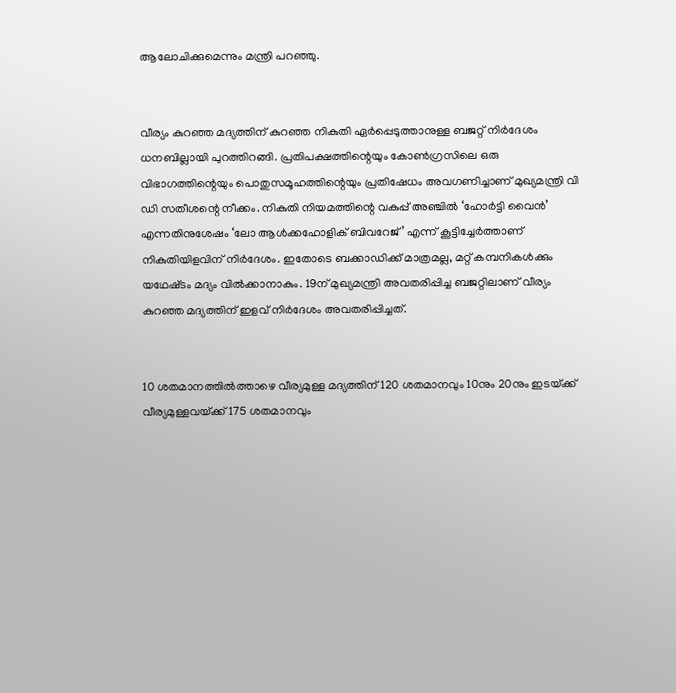ആലോചിക്കുമെന്നും മന്ത്രി പറഞ്ഞു.


വീര്യം കുറഞ്ഞ മദ്യത്തിന്‌ കുറഞ്ഞ നികുതി ഏർപ്പെടുത്താനുള്ള ബജറ്റ്‌ നിർദേശം ധനബില്ലായി പുറത്തിറങ്ങി. പ്രതിപക്ഷത്തിന്റെയും കോൺഗ്രസിലെ ഒരു വിഭാഗത്തിന്റെയും പൊതുസമൂഹത്തിന്റെയും പ്രതിഷേധം അവഗണിച്ചാണ്‌ മുഖ്യമന്ത്രി വി ഡി സതീശന്റെ നീക്കം. നികുതി നിയമത്തിന്റെ വകുപ്പ് അഞ്ചിൽ ‘ഹോർട്ടി വൈൻ’ എന്നതിനുശേഷം ‘ലോ ആൾക്കഹോളിക് ബിവറേജ്’ എന്ന്‌ കൂട്ടിച്ചേർത്താണ് നികുതിയിളവിന്‌ നിർദേശം. ഇതോടെ ബക്കാഡിക്ക്‌ മാത്രമല്ല, മറ്റ്‌ കമ്പനികൾക്കും യഥേഷ്‌ടം മദ്യം വിൽക്കാനാകും. 19ന്‌ മുഖ്യമന്ത്രി അവതരിപ്പിച്ച ബജറ്റിലാണ്‌ വീര്യം കുറഞ്ഞ മദ്യത്തിന് ഇളവ് നിർദേശം അവതരിപ്പിച്ചത്.


10 ശതമാനത്തിൽത്താഴെ വീര്യമുള്ള മദ്യത്തിന്‌ 120 ശതമാനവും 10നും 20നും ഇടയ്‌ക്ക്‌ വീര്യമുള്ളവയ്‌ക്ക്‌ 175 ശതമാനവും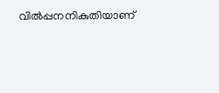വിൽപ്പനനികുതിയാണ്‌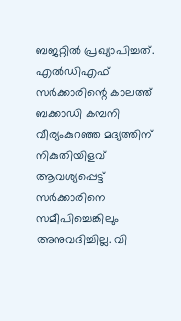ബജറ്റിൽ പ്രഖ്യാപിച്ചത്‌. എൽഡിഎഫ്‌ സർക്കാരിന്റെ കാലത്ത്‌ ബക്കാഡി കമ്പനി വീര്യംകുറഞ്ഞ മദ്യത്തിന് നികുതിയിളവ് ആവശ്യപ്പെട്ട് സർക്കാരിനെ സമീപിച്ചെങ്കിലും അനുവദിച്ചില്ല. വി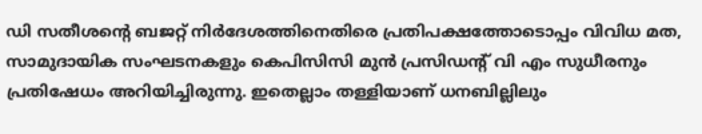ഡി സതീശന്റെ ബജറ്റ് നിർദേശത്തിനെതിരെ പ്രതിപക്ഷത്തോടൊപ്പം വിവിധ മത, സാമുദായിക സംഘടനകളും കെപിസിസി മുൻ പ്രസിഡന്റ് വി എം സുധീരനും പ്രതിഷേധം അറിയിച്ചിരുന്നു. ഇതെല്ലാം തള്ളിയാണ്‌ ധനബില്ലിലും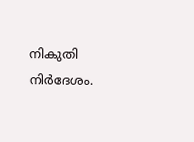നികുതി നിർദേശം.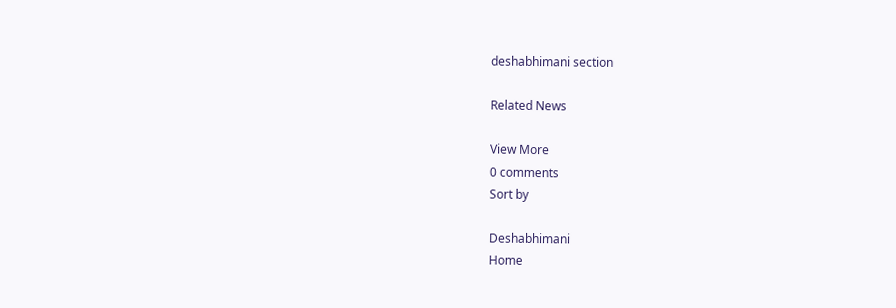deshabhimani section

Related News

View More
0 comments
Sort by

Deshabhimani
Home